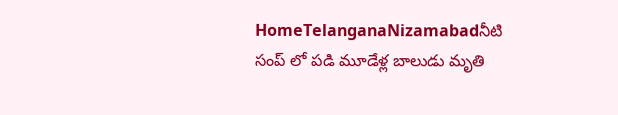HomeTelanganaNizamabadనీటి సంప్ లో పడి మూడేళ్ల బాలుడు మృతి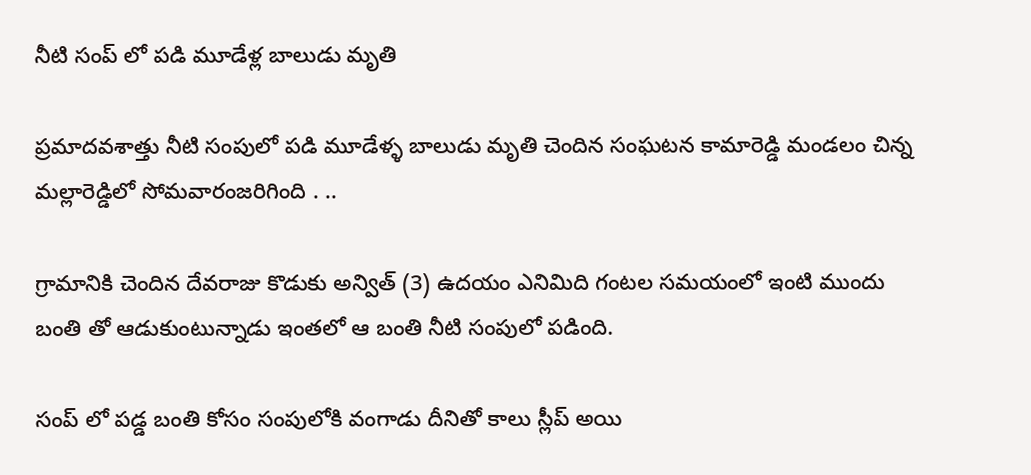నీటి సంప్ లో పడి మూడేళ్ల బాలుడు మృతి

ప్రమాదవశాత్తు నీటి సంపులో పడి మూడేళ్ళ బాలుడు మృతి చెందిన సంఘటన కామారెడ్డి మండలం చిన్న మల్లారెడ్డిలో సోమవారంజరిగింది . ..

గ్రామానికి చెందిన దేవరాజు కొడుకు అన్విత్ (3) ఉదయం ఎనిమిది గంటల సమయంలో ఇంటి ముందు బంతి తో ఆడుకుంటున్నాడు ఇంతలో ఆ బంతి నీటి సంపులో పడింది.

సంప్ లో పడ్డ బంతి కోసం సంపులోకి వంగాడు దీనితో కాలు స్లీప్ అయి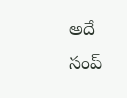అదే సంప్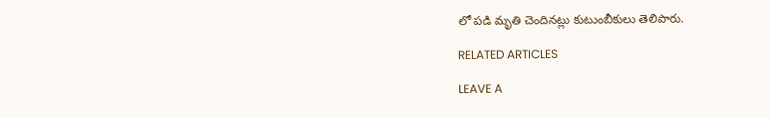లో పడి మృతి చెందినట్లు కుటుంబీకులు తెలిపారు.

RELATED ARTICLES

LEAVE A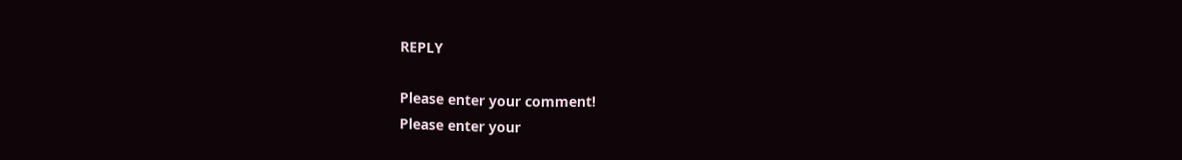REPLY

Please enter your comment!
Please enter your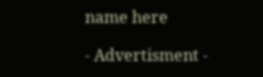name here

- Advertisment -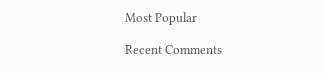Most Popular

Recent Comments